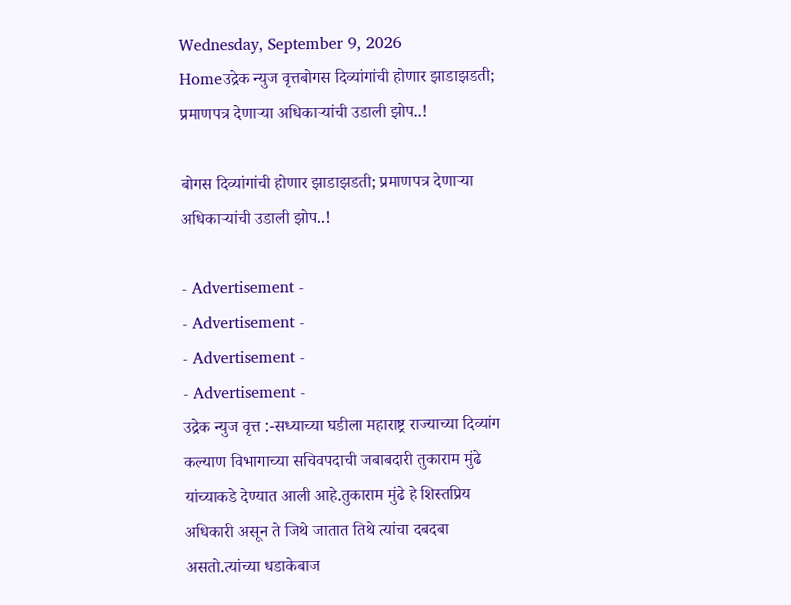Wednesday, September 9, 2026
Homeउद्रेक न्युज वृत्तबोगस दिव्यांगांची होणार झाडाझडती; प्रमाणपत्र देणाऱ्या अधिकाऱ्यांची उडाली झोप..!

बोगस दिव्यांगांची होणार झाडाझडती; प्रमाणपत्र देणाऱ्या अधिकाऱ्यांची उडाली झोप..!

- Advertisement -
- Advertisement -
- Advertisement -
- Advertisement -
उद्रेक न्युज वृत्त :-सध्याच्या घडीला महाराष्ट्र राज्याच्या दिव्यांग कल्याण विभागाच्या सचिवपदाची जबाबदारी तुकाराम मुंढे यांच्याकडे देण्यात आली आहे.तुकाराम मुंढे हे शिस्तप्रिय अधिकारी असून ते जिथे जातात तिथे त्यांचा दबदबा असतो.त्यांच्या धडाकेबाज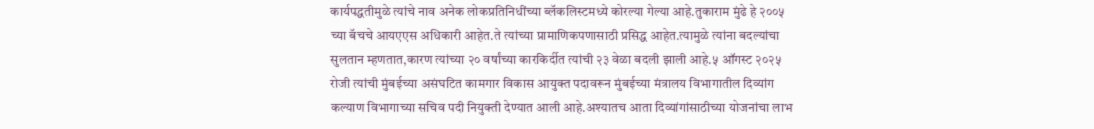कार्यपद्धतीमुळे त्यांचे नाव अनेक लोकप्रतिनिधींच्या ब्लॅकलिस्टमध्ये कोरल्या गेल्या आहे.तुकाराम मुंढे हे २००५ च्या बॅचचे आयएएस अधिकारी आहेत.ते त्यांच्या प्रामाणिकपणासाठी प्रसिद्ध आहेत.त्यामुळे त्यांना बदल्यांचा सुलतान म्हणतात,कारण त्यांच्या २० वर्षांच्या कारकिर्दीत त्यांची २३ वेळा बदली झाली आहे.५ ऑगस्ट २०२५ रोजी त्यांची मुंबईच्या असंघटित कामगार विकास आयुक्त पदावरून मुंबईच्या मंत्रालय विभागातील दिव्यांग कल्याण विभागाच्या सचिव पदी नियुक्ती देण्यात आली आहे.अश्यातच आता दिव्यांगांसाठीच्या योजनांचा लाभ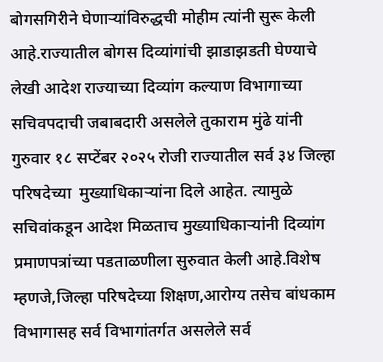बोगसगिरीने घेणाऱ्यांविरुद्धची मोहीम त्यांनी सुरू केली आहे.राज्यातील बोगस दिव्यांगांची झाडाझडती घेण्याचे लेखी आदेश राज्याच्या दिव्यांग कल्याण विभागाच्या सचिवपदाची जबाबदारी असलेले तुकाराम मुंढे यांनी गुरुवार १८ सप्टेंबर २०२५ रोजी राज्यातील सर्व ३४ जिल्हा परिषदेच्या  मुख्याधिकाऱ्यांना दिले आहेत. त्यामुळे सचिवांकडून आदेश मिळताच मुख्याधिकाऱ्यांनी दिव्यांग प्रमाणपत्रांच्या पडताळणीला सुरुवात केली आहे.विशेष म्हणजे,जिल्हा परिषदेच्या शिक्षण,आरोग्य तसेच बांधकाम विभागासह सर्व विभागांतर्गत असलेले सर्व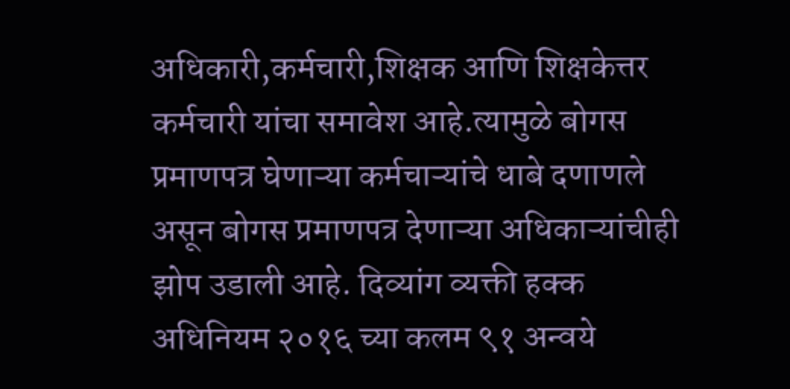अधिकारी,कर्मचारी,शिक्षक आणि शिक्षकेत्तर कर्मचारी यांचा समावेश आहे.त्यामुळे बोगस प्रमाणपत्र घेणाऱ्या कर्मचाऱ्यांचे धाबे दणाणले असून बोगस प्रमाणपत्र देणाऱ्या अधिकाऱ्यांचीही झोप उडाली आहे. दिव्यांग व्यक्ती हक्क अधिनियम २०१६ च्या कलम ९१ अन्वये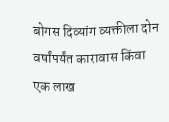बोगस दिव्यांग व्यक्तीला दोन वर्षांपर्यंत कारावास किंवा एक लाख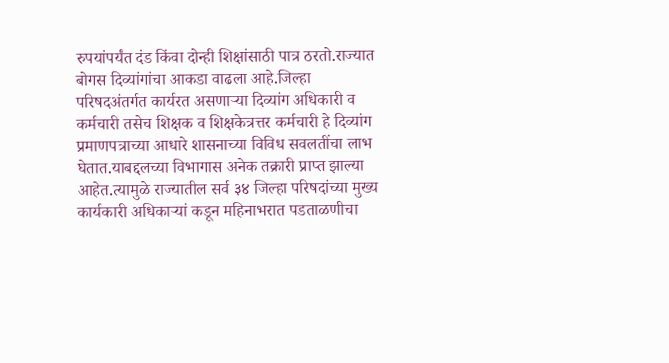रुपयांपर्यंत दंड किंवा दोन्ही शिक्षांसाठी पात्र ठरतो.राज्यात बोगस दिव्यांगांचा आकडा वाढला आहे.जिल्हा परिषदअंतर्गत कार्यरत असणाऱ्या दिव्यांग अधिकारी व कर्मचारी तसेच शिक्षक व शिक्षकेत्रत्तर कर्मचारी हे दिव्यांग प्रमाणपत्राच्या आधारे शासनाच्या विविध सवलतींचा लाभ घेतात.याबद्दलच्या विभागास अनेक तक्रारी प्राप्त झाल्या आहेत.त्यामुळे राज्यातील सर्व ३४ जिल्हा परिषदांच्या मुख्य कार्यकारी अधिकाऱ्यां कडून महिनाभरात पडताळणीचा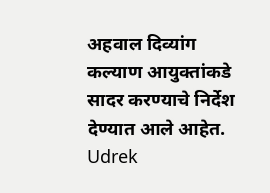अहवाल दिव्यांग कल्याण आयुक्तांकडे सादर करण्याचे निर्देश देण्यात आले आहेत.
Udrek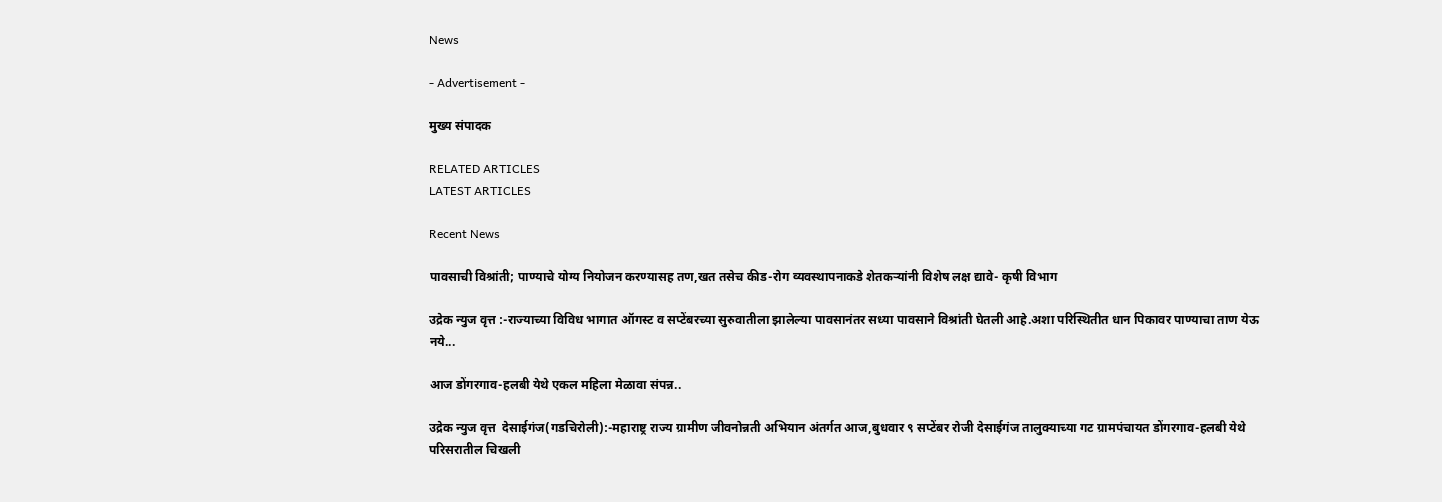News

- Advertisement -

मुख्य संपादक

RELATED ARTICLES
LATEST ARTICLES

Recent News

पावसाची विश्रांती; पाण्याचे योग्य नियोजन करण्यासह तण,खत तसेच कीड-रोग व्यवस्थापनाकडे शेतकऱ्यांनी विशेष लक्ष द्यावे- कृषी विभाग

उद्रेक न्युज वृत्त :-राज्याच्या विविध भागात ऑगस्ट व सप्टेंबरच्या सुरुवातीला झालेल्या पावसानंतर सध्या पावसाने विश्रांती घेतली आहे.अशा परिस्थितीत धान पिकावर पाण्याचा ताण येऊ नये...

आज डोंगरगाव-हलबी येथे एकल महिला मेळावा संपन्न..

उद्रेक न्युज वृत्त  देसाईगंज(गडचिरोली):-महाराष्ट्र राज्य ग्रामीण जीवनोन्नती अभियान अंतर्गत आज,बुधवार ९ सप्टेंबर रोजी देसाईगंज तालुक्याच्या गट ग्रामपंचायत डोंगरगाव-हलबी येथे परिसरातील चिखली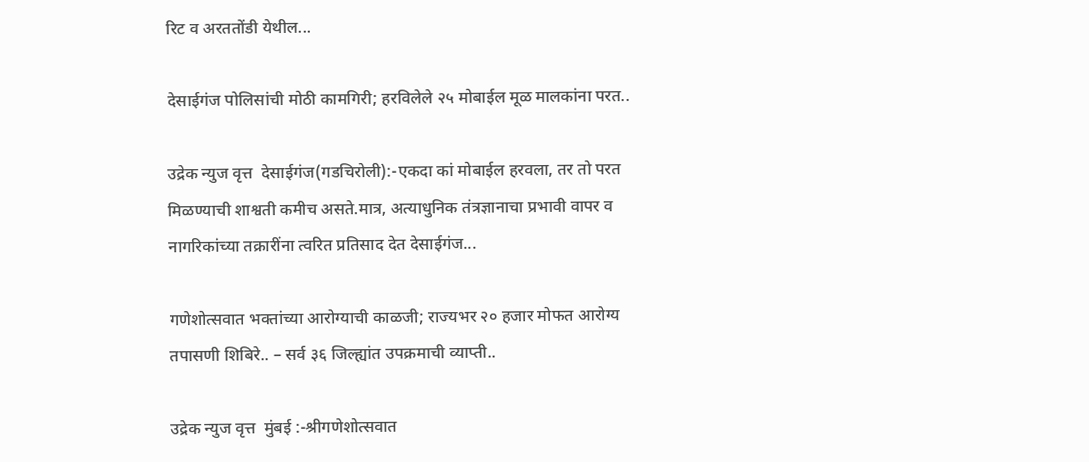रिट व अरततोंडी येथील...

देसाईगंज पोलिसांची मोठी कामगिरी; हरविलेले २५ मोबाईल मूळ मालकांना परत..

उद्रेक न्युज वृत्त  देसाईगंज(गडचिरोली):-एकदा कां मोबाईल हरवला, तर तो परत मिळण्याची शाश्वती कमीच असते.मात्र, अत्याधुनिक तंत्रज्ञानाचा प्रभावी वापर व नागरिकांच्या तक्रारींना त्वरित प्रतिसाद देत देसाईगंज...

गणेशोत्सवात भक्तांच्या आरोग्याची काळजी; राज्यभर २० हजार मोफत आरोग्य तपासणी शिबिरे.. – सर्व ३६ जिल्ह्यांत उपक्रमाची व्याप्ती..

उद्रेक न्युज वृत्त  मुंबई :-श्रीगणेशोत्सवात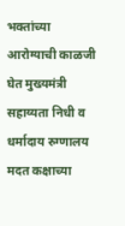भक्तांच्या आरोग्याची काळजी घेत मुख्यमंत्री सहाय्यता निधी व धर्मादाय रुग्णालय मदत कक्षाच्या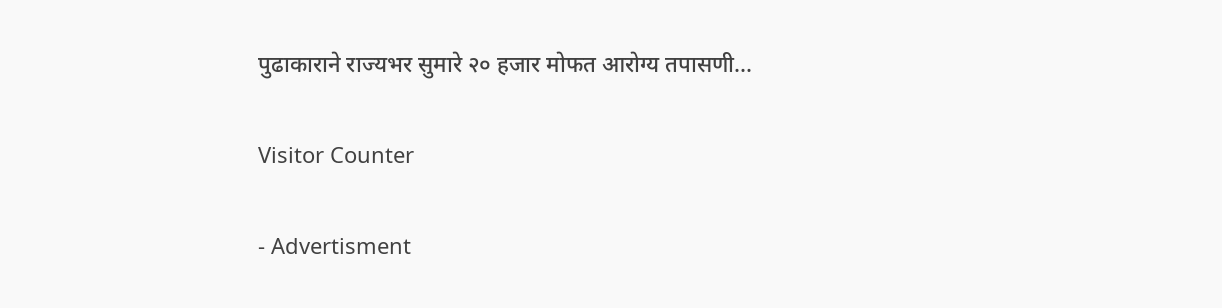पुढाकाराने राज्यभर सुमारे २० हजार मोफत आरोग्य तपासणी...

Visitor Counter

- Advertisment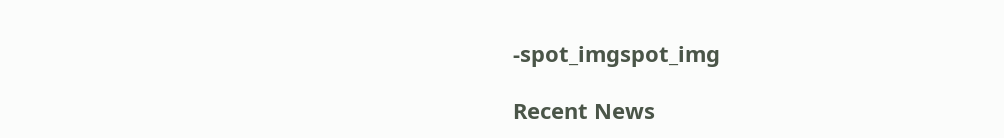-spot_imgspot_img

Recent News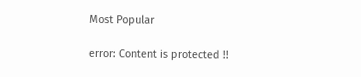Most Popular

error: Content is protected !!